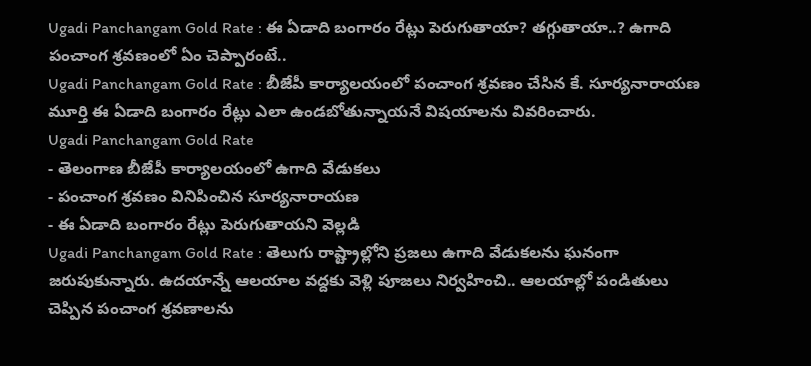Ugadi Panchangam Gold Rate : ఈ ఏడాది బంగారం రేట్లు పెరుగుతాయా? తగ్గుతాయా..? ఉగాది పంచాంగ శ్రవణంలో ఏం చెప్పారంటే..
Ugadi Panchangam Gold Rate : బీజేపీ కార్యాలయంలో పంచాంగ శ్రవణం చేసిన కే. సూర్యనారాయణ మూర్తి ఈ ఏడాది బంగారం రేట్లు ఎలా ఉండబోతున్నాయనే విషయాలను వివరించారు.
Ugadi Panchangam Gold Rate
- తెలంగాణ బీజేపీ కార్యాలయంలో ఉగాది వేడుకలు
- పంచాంగ శ్రవణం వినిపించిన సూర్యనారాయణ
- ఈ ఏడాది బంగారం రేట్లు పెరుగుతాయని వెల్లడి
Ugadi Panchangam Gold Rate : తెలుగు రాష్ట్రాల్లోని ప్రజలు ఉగాది వేడుకలను ఘనంగా జరుపుకున్నారు. ఉదయాన్నే ఆలయాల వద్దకు వెళ్లి పూజలు నిర్వహించి.. ఆలయాల్లో పండితులు చెప్పిన పంచాంగ శ్రవణాలను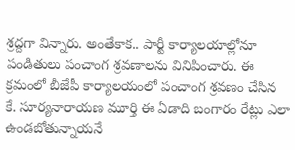శ్రద్దగా విన్నారు. అంతేకాక.. పార్టీ కార్యాలయాల్లోనూ పండితులు పంచాంగ శ్రవణాలను వినిపించారు. ఈ క్రమంలో బీజేపీ కార్యాలయంలో పంచాంగ శ్రవణం చేసిన కే. సూర్యనారాయణ మూర్తి ఈ ఏడాది బంగారం రేట్లు ఎలా ఉండబోతున్నాయనే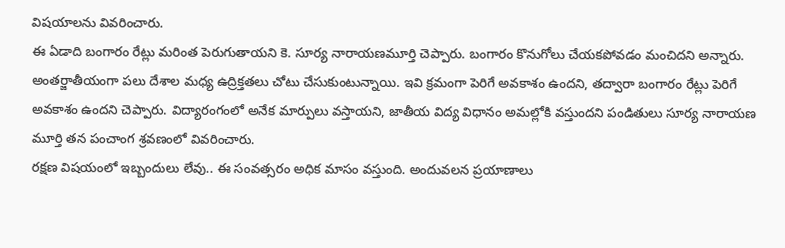విషయాలను వివరించారు.
ఈ ఏడాది బంగారం రేట్లు మరింత పెరుగుతాయని కె. సూర్య నారాయణమూర్తి చెప్పారు. బంగారం కొనుగోలు చేయకపోవడం మంచిదని అన్నారు. అంతర్జాతీయంగా పలు దేశాల మధ్య ఉద్రిక్తతలు చోటు చేసుకుంటున్నాయి. ఇవి క్రమంగా పెరిగే అవకాశం ఉందని, తద్వారా బంగారం రేట్లు పెరిగే అవకాశం ఉందని చెప్పారు. విద్యారంగంలో అనేక మార్పులు వస్తాయని, జాతీయ విద్య విధానం అమల్లోకి వస్తుందని పండితులు సూర్య నారాయణ మూర్తి తన పంచాంగ శ్రవణంలో వివరించారు.
రక్షణ విషయంలో ఇబ్బందులు లేవు.. ఈ సంవత్సరం అధిక మాసం వస్తుంది. అందువలన ప్రయాణాలు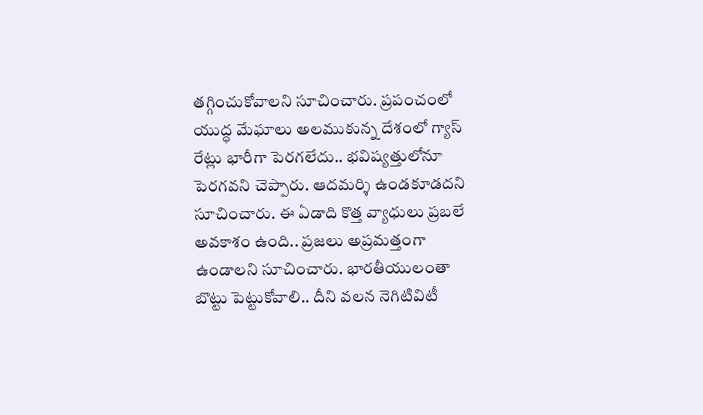తగ్గించుకోవాలని సూచించారు. ప్రపంచంలో యుద్ధ మేఘాలు అలముకున్న దేశంలో గ్యాస్ రేట్లు భారీగా పెరగలేదు.. భవిష్యత్తులోనూ పెరగవని చెప్పారు. ఆదమర్శి ఉండకూడదని సూచించారు. ఈ ఏడాది కొత్త వ్యాధులు ప్రబలే అవకాశం ఉంది.. ప్రజలు అప్రమత్తంగా ఉండాలని సూచించారు. భారతీయులంతా బొట్టు పెట్టుకోవాలి.. దీని వలన నెగిటివిటీ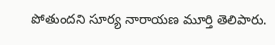పోతుందని సూర్య నారాయణ మూర్తి తెలిపారు.